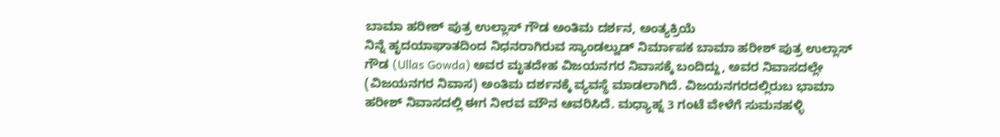ಬಾಮಾ ಹರೀಶ್ ಪುತ್ರ ಉಲ್ಲಾಸ್ ಗೌಡ ಅಂತಿಮ ದರ್ಶನ, ಅಂತ್ಯಕ್ರಿಯೆ
ನಿನ್ನೆ ಹೃದಯಾಘಾತದಿಂದ ನಿಧನರಾಗಿರುವ ಸ್ಯಾಂಡಲ್ವುಡ್ ನಿರ್ಮಾಪಕ ಬಾಮಾ ಹರೀಶ್ ಪುತ್ರ ಉಲ್ಲಾಸ್ ಗೌಡ (Ullas Gowda) ಅವರ ಮೃತದೇಹ ವಿಜಯನಗರ ನಿವಾಸಕ್ಕೆ ಬಂದಿದ್ದು, ಅವರ ನಿವಾಸದಲ್ಲೇ (ವಿಜಯನಗರ ನಿವಾಸ) ಅಂತಿಮ ದರ್ಶನಕ್ಕೆ ವ್ಯವಸ್ಥೆ ಮಾಡಲಾಗಿದೆ. ವಿಜಯನಗರದಲ್ಲಿರುಬ ಭಾಮಾ ಹರೀಶ್ ನಿವಾಸದಲ್ಲಿ ಈಗ ನೀರವ ಮೌನ ಆವರಿಸಿದೆ. ಮಧ್ಯಾಹ್ನ 3 ಗಂಟೆ ವೇಳೆಗೆ ಸುಮನಹಳ್ಳಿ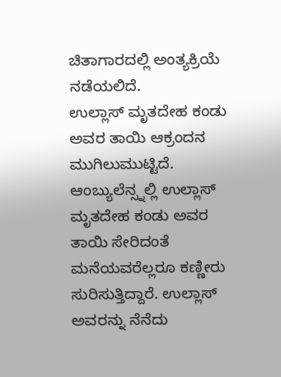ಚಿತಾಗಾರದಲ್ಲಿ ಅಂತ್ಯಕ್ರಿಯೆ ನಡೆಯಲಿದೆ.
ಉಲ್ಲಾಸ್ ಮೃತದೇಹ ಕಂಡು ಅವರ ತಾಯಿ ಆಕ್ರಂದನ ಮುಗಿಲುಮುಟ್ಟಿದೆ. ಆಂಬ್ಯುಲೆನ್ಸ್ನಲ್ಲಿ ಉಲ್ಲಾಸ್ ಮೃತದೇಹ ಕಂಡು ಅವರ ತಾಯಿ ಸೇರಿದಂತೆ ಮನೆಯವರೆಲ್ಲರೂ ಕಣ್ಣೀರು ಸುರಿಸುತ್ತಿದ್ದಾರೆ. ಉಲ್ಲಾಸ್ ಅವರನ್ನು ನೆನೆದು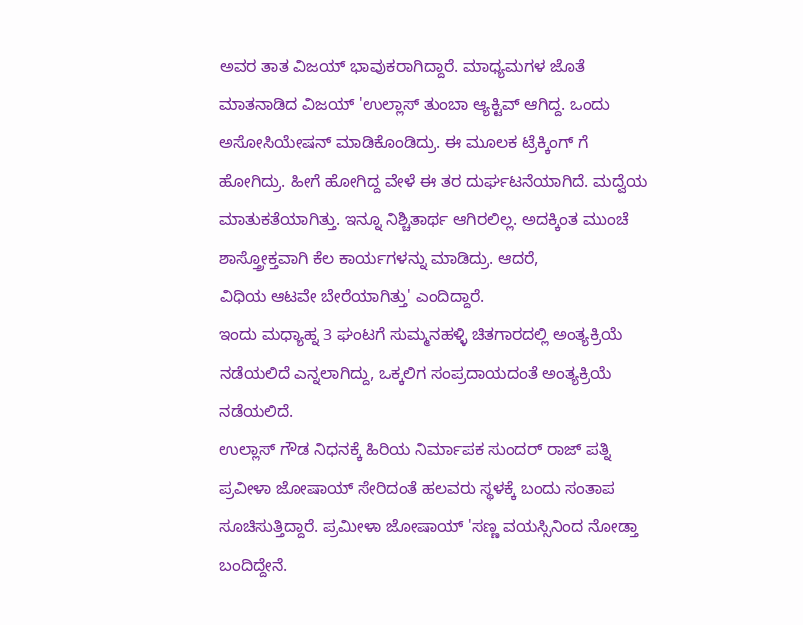ಅವರ ತಾತ ವಿಜಯ್ ಭಾವುಕರಾಗಿದ್ದಾರೆ. ಮಾಧ್ಯಮಗಳ ಜೊತೆ ಮಾತನಾಡಿದ ವಿಜಯ್ 'ಉಲ್ಲಾಸ್ ತುಂಬಾ ಆ್ಯಕ್ಟಿವ್ ಆಗಿದ್ದ. ಒಂದು ಅಸೋಸಿಯೇಷನ್ ಮಾಡಿಕೊಂಡಿದ್ರು. ಈ ಮೂಲಕ ಟ್ರೆಕ್ಕಿಂಗ್ ಗೆ ಹೋಗಿದ್ರು. ಹೀಗೆ ಹೋಗಿದ್ದ ವೇಳೆ ಈ ತರ ದುರ್ಘಟನೆಯಾಗಿದೆ. ಮದ್ವೆಯ ಮಾತುಕತೆಯಾಗಿತ್ತು. ಇನ್ನೂ ನಿಶ್ಚಿತಾರ್ಥ ಆಗಿರಲಿಲ್ಲ. ಅದಕ್ಕಿಂತ ಮುಂಚೆ ಶಾಸ್ತ್ರೋಕ್ತವಾಗಿ ಕೆಲ ಕಾರ್ಯಗಳನ್ನು ಮಾಡಿದ್ರು. ಆದರೆ,
ವಿಧಿಯ ಆಟವೇ ಬೇರೆಯಾಗಿತ್ತು' ಎಂದಿದ್ದಾರೆ.
ಇಂದು ಮಧ್ಯಾಹ್ನ 3 ಘಂಟಗೆ ಸುಮ್ಮನಹಳ್ಳಿ ಚಿತಗಾರದಲ್ಲಿ ಅಂತ್ಯಕ್ರಿಯೆ ನಡೆಯಲಿದೆ ಎನ್ನಲಾಗಿದ್ದು, ಒಕ್ಕಲಿಗ ಸಂಪ್ರದಾಯದಂತೆ ಅಂತ್ಯಕ್ರಿಯೆ ನಡೆಯಲಿದೆ.
ಉಲ್ಲಾಸ್ ಗೌಡ ನಿಧನಕ್ಕೆ ಹಿರಿಯ ನಿರ್ಮಾಪಕ ಸುಂದರ್ ರಾಜ್ ಪತ್ನಿ ಪ್ರವೀಳಾ ಜೋಷಾಯ್ ಸೇರಿದಂತೆ ಹಲವರು ಸ್ಥಳಕ್ಕೆ ಬಂದು ಸಂತಾಪ ಸೂಚಿಸುತ್ತಿದ್ದಾರೆ. ಪ್ರಮೀಳಾ ಜೋಷಾಯ್ 'ಸಣ್ಣ ವಯಸ್ಸಿನಿಂದ ನೋಡ್ತಾ ಬಂದಿದ್ದೇನೆ.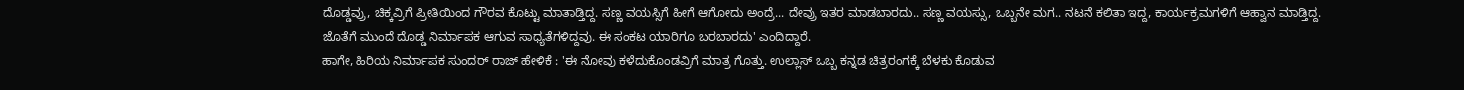ದೊಡ್ಡವ್ರು, ಚಿಕ್ಕವ್ರಿಗೆ ಪ್ರೀತಿಯಿಂದ ಗೌರವ ಕೊಟ್ಟು ಮಾತಾಡ್ತಿದ್ದ. ಸಣ್ಣ ವಯಸ್ಸಿಗೆ ಹೀಗೆ ಆಗೋದು ಅಂದ್ರೆ... ದೇವ್ರು ಇತರ ಮಾಡಬಾರದು.. ಸಣ್ಣ ವಯಸ್ಸು, ಒಬ್ಬನೇ ಮಗ.. ನಟನೆ ಕಲಿತಾ ಇದ್ದ, ಕಾರ್ಯಕ್ರಮಗಳಿಗೆ ಆಹ್ವಾನ ಮಾಡ್ತಿದ್ದ. ಜೊತೆಗೆ ಮುಂದೆ ದೊಡ್ಡ ನಿರ್ಮಾಪಕ ಆಗುವ ಸಾಧ್ಯತೆಗಳಿದ್ದವು. ಈ ಸಂಕಟ ಯಾರಿಗೂ ಬರಬಾರದು' ಎಂದಿದ್ದಾರೆ.
ಹಾಗೇ, ಹಿರಿಯ ನಿರ್ಮಾಪಕ ಸುಂದರ್ ರಾಜ್ ಹೇಳಿಕೆ : 'ಈ ನೋವು ಕಳೆದುಕೊಂಡವ್ರಿಗೆ ಮಾತ್ರ ಗೊತ್ತು. ಉಲ್ಲಾಸ್ ಒಬ್ಬ ಕನ್ನಡ ಚಿತ್ರರಂಗಕ್ಕೆ ಬೆಳಕು ಕೊಡುವ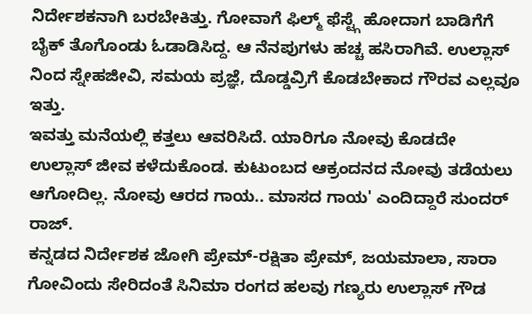ನಿರ್ದೇಶಕನಾಗಿ ಬರಬೇಕಿತ್ತು. ಗೋವಾಗೆ ಫಿಲ್ಮ್ ಫೆಸ್ಟ್ಗೆ ಹೋದಾಗ ಬಾಡಿಗೆಗೆ ಬೈಕ್ ತೊಗೊಂಡು ಓಡಾಡಿಸಿದ್ದ. ಆ ನೆನಪುಗಳು ಹಚ್ಚ ಹಸಿರಾಗಿವೆ. ಉಲ್ಲಾಸ್ ನಿಂದ ಸ್ನೇಹಜೀವಿ, ಸಮಯ ಪ್ರಜ್ಞೆ, ದೊಡ್ಡವ್ರಿಗೆ ಕೊಡಬೇಕಾದ ಗೌರವ ಎಲ್ಲವೂ ಇತ್ತು.
ಇವತ್ತು ಮನೆಯಲ್ಲಿ ಕತ್ತಲು ಆವರಿಸಿದೆ. ಯಾರಿಗೂ ನೋವು ಕೊಡದೇ ಉಲ್ಲಾಸ್ ಜೀವ ಕಳೆದುಕೊಂಡ. ಕುಟುಂಬದ ಆಕ್ರಂದನದ ನೋವು ತಡೆಯಲು ಆಗೋದಿಲ್ಲ. ನೋವು ಆರದ ಗಾಯ.. ಮಾಸದ ಗಾಯ' ಎಂದಿದ್ದಾರೆ ಸುಂದರ್ ರಾಜ್.
ಕನ್ನಡದ ನಿರ್ದೇಶಕ ಜೋಗಿ ಪ್ರೇಮ್-ರಕ್ಷಿತಾ ಪ್ರೇಮ್, ಜಯಮಾಲಾ, ಸಾರಾ ಗೋವಿಂದು ಸೇರಿದಂತೆ ಸಿನಿಮಾ ರಂಗದ ಹಲವು ಗಣ್ಯರು ಉಲ್ಲಾಸ್ ಗೌಡ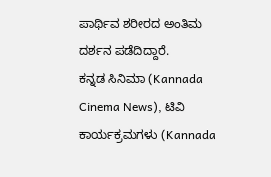ಪಾರ್ಥಿವ ಶರೀರದ ಅಂತಿಮ ದರ್ಶನ ಪಡೆದಿದ್ದಾರೆ.
ಕನ್ನಡ ಸಿನಿಮಾ (Kannada Cinema News), ಟಿವಿ ಕಾರ್ಯಕ್ರಮಗಳು (Kannada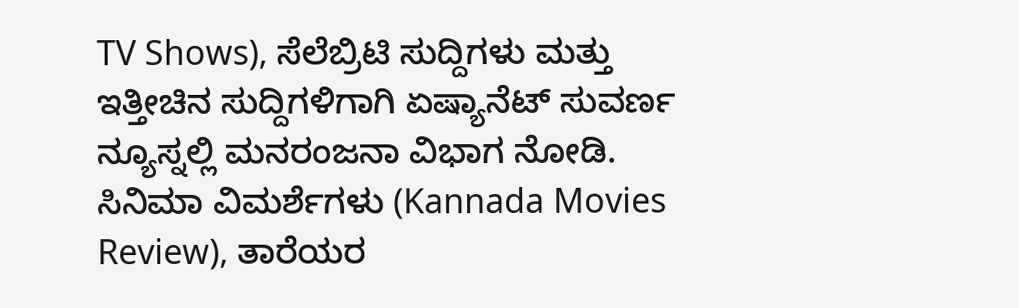TV Shows), ಸೆಲೆಬ್ರಿಟಿ ಸುದ್ದಿಗಳು ಮತ್ತು ಇತ್ತೀಚಿನ ಸುದ್ದಿಗಳಿಗಾಗಿ ಏಷ್ಯಾನೆಟ್ ಸುವರ್ಣ ನ್ಯೂಸ್ನಲ್ಲಿ ಮನರಂಜನಾ ವಿಭಾಗ ನೋಡಿ. ಸಿನಿಮಾ ವಿಮರ್ಶೆಗಳು (Kannada Movies Review), ತಾರೆಯರ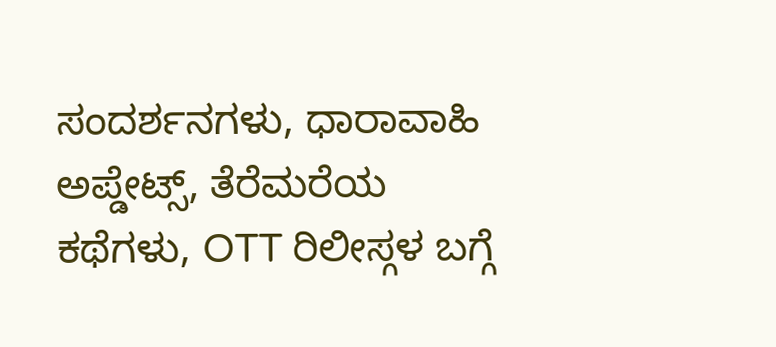ಸಂದರ್ಶನಗಳು, ಧಾರಾವಾಹಿ ಅಪ್ಡೇಟ್ಸ್, ತೆರೆಮರೆಯ ಕಥೆಗಳು, OTT ರಿಲೀಸ್ಗಳ ಬಗ್ಗೆ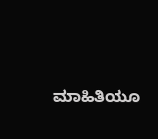ಮಾಹಿತಿಯೂ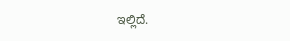ಇಲ್ಲಿದೆ.